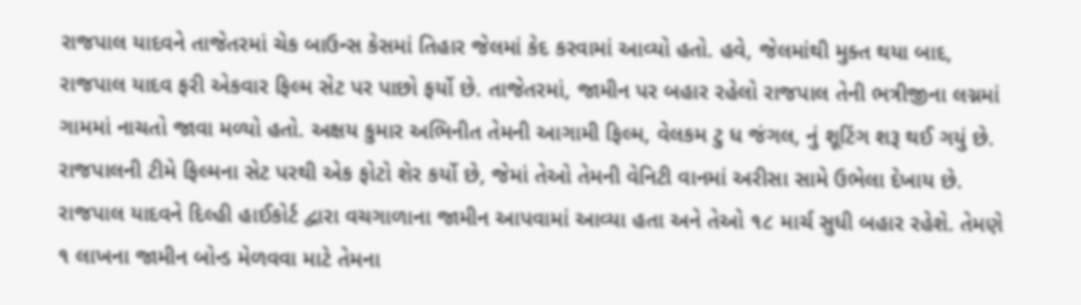રાજપાલ યાદવને તાજેતરમાં ચેક બાઉન્સ કેસમાં તિહાર જેલમાં કેદ કરવામાં આવ્યો હતો. હવે, જેલમાંથી મુક્ત થયા બાદ, રાજપાલ યાદવ ફરી એકવાર ફિલ્મ સેટ પર પાછો ફર્યો છે. તાજેતરમાં, જામીન પર બહાર રહેલો રાજપાલ તેની ભત્રીજીના લગ્નમાં ગામમાં નાચતો જાવા મળ્યો હતો. અક્ષય કુમાર અભિનીત તેમની આગામી ફિલ્મ, વેલકમ ટુ ધ જંગલ, નું શૂટિંગ શરૂ થઈ ગયું છે. રાજપાલની ટીમે ફિલ્મના સેટ પરથી એક ફોટો શેર કર્યો છે, જેમાં તેઓ તેમની વેનિટી વાનમાં અરીસા સામે ઉભેલા દેખાય છે.
રાજપાલ યાદવને દિલ્હી હાઈકોર્ટ દ્વારા વચગાળાના જામીન આપવામાં આવ્યા હતા અને તેઓ ૧૮ માર્ચ સુધી બહાર રહેશે. તેમણે ૧ લાખના જામીન બોન્ડ મેળવવા માટે તેમના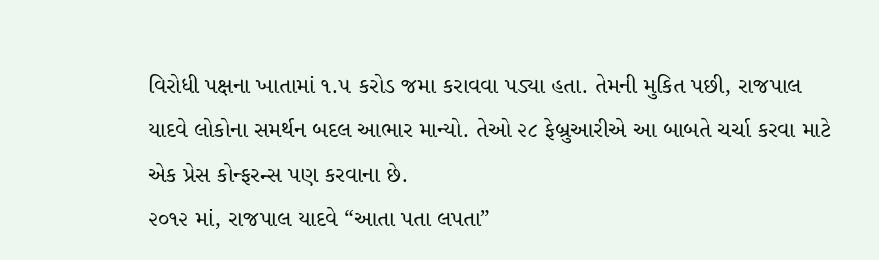વિરોધી પક્ષના ખાતામાં ૧.૫ કરોડ જમા કરાવવા પડ્યા હતા. તેમની મુકિત પછી, રાજપાલ યાદવે લોકોના સમર્થન બદલ આભાર માન્યો. તેઓ ૨૮ ફેબ્રુઆરીએ આ બાબતે ચર્ચા કરવા માટે એક પ્રેસ કોન્ફરન્સ પણ કરવાના છે.
૨૦૧૨ માં, રાજપાલ યાદવે “આતા પતા લપતા”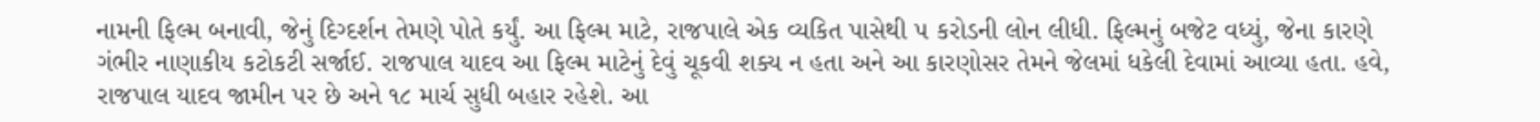નામની ફિલ્મ બનાવી, જેનું દિગ્દર્શન તેમણે પોતે કર્યું. આ ફિલ્મ માટે, રાજપાલે એક વ્યકિત પાસેથી ૫ કરોડની લોન લીધી. ફિલ્મનું બજેટ વધ્યું, જેના કારણે ગંભીર નાણાકીય કટોકટી સર્જાઈ. રાજપાલ યાદવ આ ફિલ્મ માટેનું દેવું ચૂકવી શક્ય ન હતા અને આ કારણોસર તેમને જેલમાં ધકેલી દેવામાં આવ્યા હતા. હવે, રાજપાલ યાદવ જામીન પર છે અને ૧૮ માર્ચ સુધી બહાર રહેશે. આ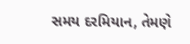સમય દરમિયાન, તેમણે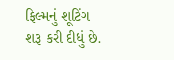ફિલ્મનું શૂટિંગ શરૂ કરી દીધું છે.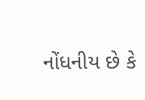નોંધનીય છે કે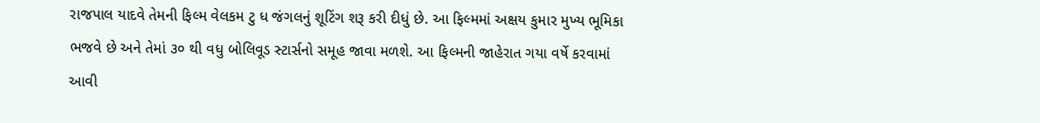રાજપાલ યાદવે તેમની ફિલ્મ વેલકમ ટુ ધ જંગલનું શૂટિંગ શરૂ કરી દીધું છે. આ ફિલ્મમાં અક્ષય કુમાર મુખ્ય ભૂમિકા ભજવે છે અને તેમાં ૩૦ થી વધુ બોલિવૂડ સ્ટાર્સનો સમૂહ જાવા મળશે. આ ફિલ્મની જાહેરાત ગયા વર્ષે કરવામાં આવી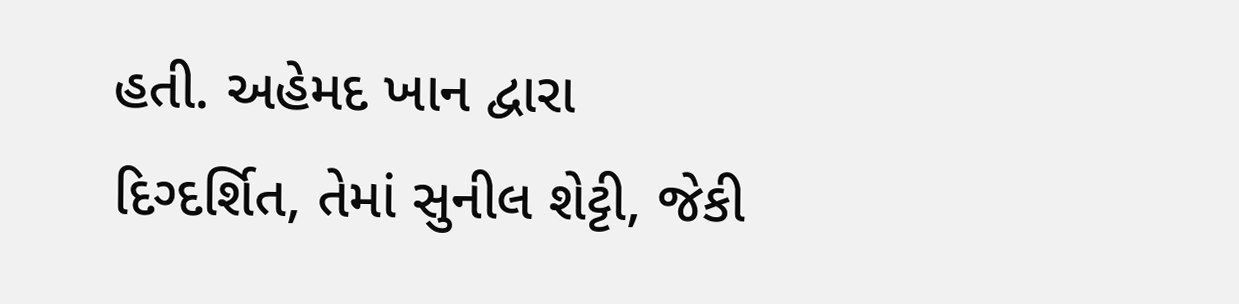હતી. અહેમદ ખાન દ્વારા દિગ્દર્શિત, તેમાં સુનીલ શેટ્ટી, જેકી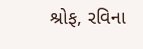શ્રોફ, રવિના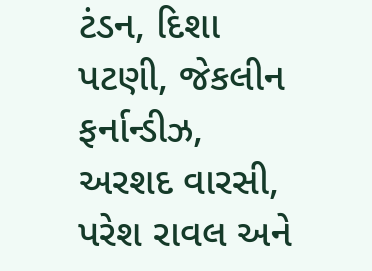ટંડન, દિશા પટણી, જેકલીન ફર્નાન્ડીઝ, અરશદ વારસી, પરેશ રાવલ અને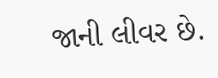જાની લીવર છે.